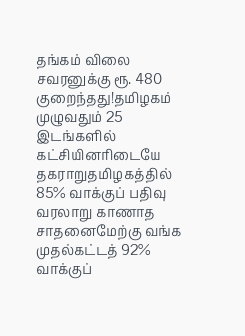தங்கம் விலை சவரனுக்கு ரூ. 480 குறைந்தது!தமிழகம் முழுவதும் 25 இடங்களில் கட்சியினரிடையே தகராறுதமிழகத்தில் 85% வாக்குப் பதிவு வரலாறு காணாத சாதனைமேற்கு வங்க முதல்கட்டத் 92% வாக்குப்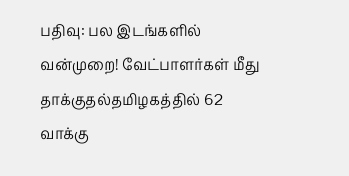பதிவு: பல இடங்களில் வன்முறை! வேட்பாளர்கள் மீது தாக்குதல்தமிழகத்தில் 62 வாக்கு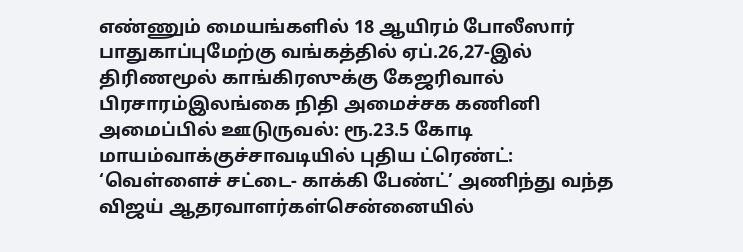எண்ணும் மையங்களில் 18 ஆயிரம் போலீஸார் பாதுகாப்புமேற்கு வங்கத்தில் ஏப்.26,27-இல் திரிணமூல் காங்கிரஸுக்கு கேஜரிவால் பிரசாரம்இலங்கை நிதி அமைச்சக கணினி அமைப்பில் ஊடுருவல்: ரூ.23.5 கோடி மாயம்வாக்குச்சாவடியில் புதிய ட்ரெண்ட்: ‘வெள்ளைச் சட்டை- காக்கி பேண்ட்’ அணிந்து வந்த விஜய் ஆதரவாளர்கள்சென்னையில்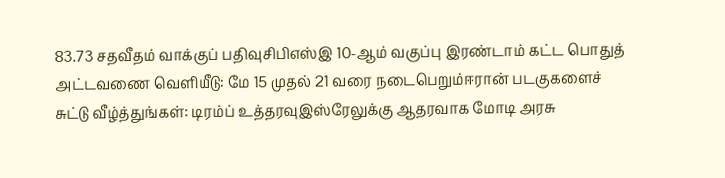83.73 சதவீதம் வாக்குப் பதிவுசிபிஎஸ்இ 10-ஆம் வகுப்பு இரண்டாம் கட்ட பொதுத் அட்டவணை வெளியீடு: மே 15 முதல் 21 வரை நடைபெறும்ஈரான் படகுகளைச் சுட்டு வீழ்த்துங்கள்: டிரம்ப் உத்தரவுஇஸ்ரேலுக்கு ஆதரவாக மோடி அரசு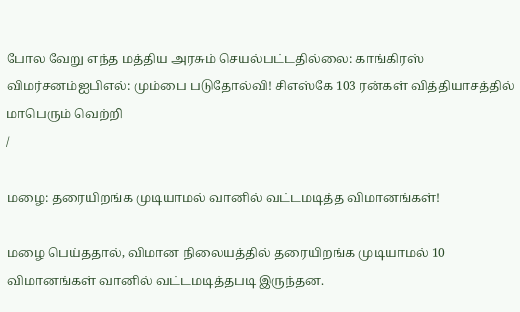போல வேறு எந்த மத்திய அரசும் செயல்பட்டதில்லை: காங்கிரஸ் விமர்சனம்ஐபிஎல்: மும்பை படுதோல்வி! சிஎஸ்கே 103 ரன்கள் வித்தியாசத்தில் மாபெரும் வெற்றி
/

மழை: தரையிறங்க முடியாமல் வானில் வட்டமடித்த விமானங்கள்!

மழை பெய்ததால், விமான நிலையத்தில் தரையிறங்க முடியாமல் 10 விமானங்கள் வானில் வட்டமடித்தபடி இருந்தன.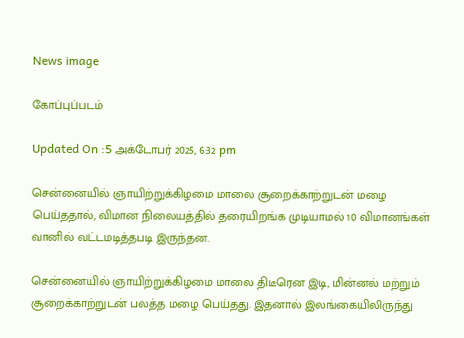News image

கோப்புப்படம்

Updated On :5 அக்டோபர் 2025, 6:32 pm

சென்னையில் ஞாயிற்றுக்கிழமை மாலை சூறைக்காற்றுடன் மழை பெய்ததால், விமான நிலையத்தில் தரையிறங்க முடியாமல் 10 விமானங்கள் வானில் வட்டமடித்தபடி இருந்தன.

சென்னையில் ஞாயிற்றுக்கிழமை மாலை திடீரென இடி, மின்னல் மற்றும் சூறைக்காற்றுடன் பலத்த மழை பெய்தது. இதனால் இலங்கையிலிருந்து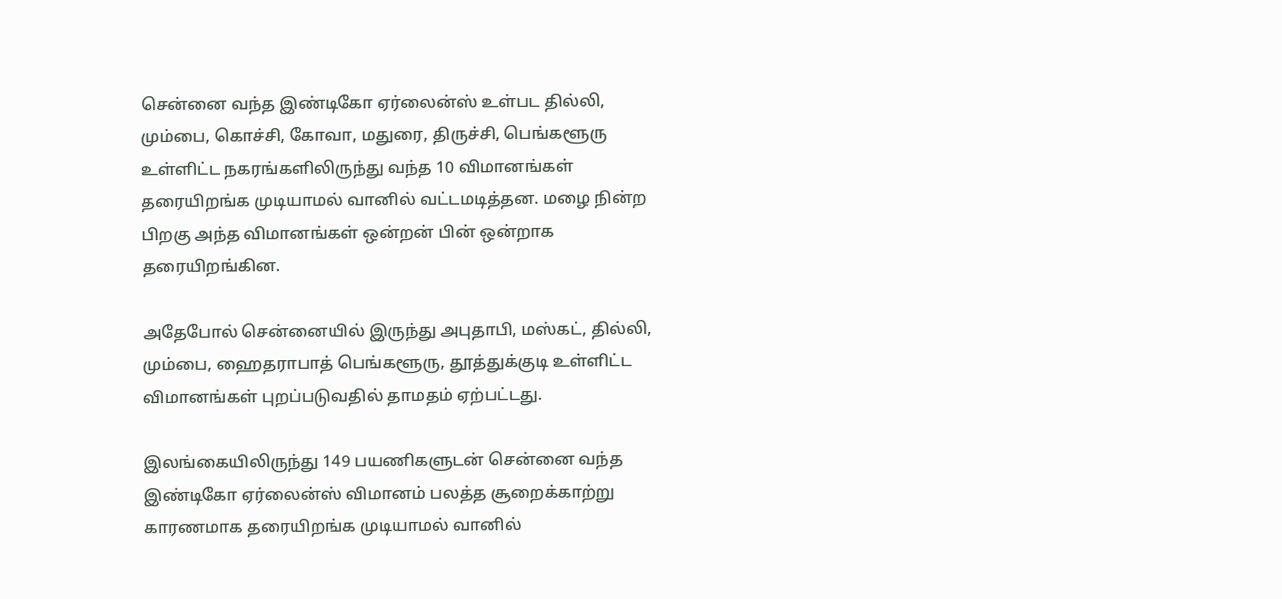சென்னை வந்த இண்டிகோ ஏர்லைன்ஸ் உள்பட தில்லி, மும்பை, கொச்சி, கோவா, மதுரை, திருச்சி, பெங்களூரு உள்ளிட்ட நகரங்களிலிருந்து வந்த 10 விமானங்கள் தரையிறங்க முடியாமல் வானில் வட்டமடித்தன. மழை நின்ற பிறகு அந்த விமானங்கள் ஒன்றன் பின் ஒன்றாக தரையிறங்கின.

அதேபோல் சென்னையில் இருந்து அபுதாபி, மஸ்கட், தில்லி, மும்பை, ஹைதராபாத் பெங்களூரு, தூத்துக்குடி உள்ளிட்ட விமானங்கள் புறப்படுவதில் தாமதம் ஏற்பட்டது.

இலங்கையிலிருந்து 149 பயணிகளுடன் சென்னை வந்த இண்டிகோ ஏர்லைன்ஸ் விமானம் பலத்த சூறைக்காற்று காரணமாக தரையிறங்க முடியாமல் வானில்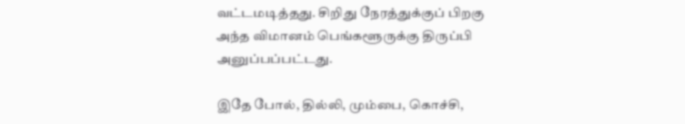வட்டமடித்தது. சிறிது நேரத்துக்குப் பிறகு அந்த விமானம் பெங்களூருக்கு திருப்பி அனுப்பப்பட்டது.

இதே போல், தில்லி, மும்பை, கொச்சி,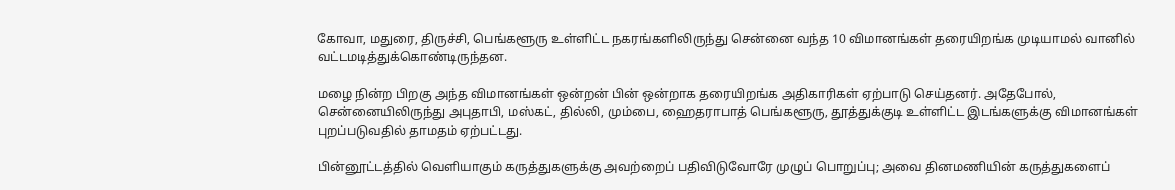கோவா, மதுரை, திருச்சி, பெங்களூரு உள்ளிட்ட நகரங்களிலிருந்து சென்னை வந்த 10 விமானங்கள் தரையிறங்க முடியாமல் வானில் வட்டமடித்துக்கொண்டிருந்தன.

மழை நின்ற பிறகு அந்த விமானங்கள் ஒன்றன் பின் ஒன்றாக தரையிறங்க அதிகாரிகள் ஏற்பாடு செய்தனர். அதேபோல், சென்னையிலிருந்து அபுதாபி, மஸ்கட், தில்லி, மும்பை, ஹைதராபாத் பெங்களூரு, தூத்துக்குடி உள்ளிட்ட இடங்களுக்கு விமானங்கள் புறப்படுவதில் தாமதம் ஏற்பட்டது.

பின்னூட்டத்தில் வெளியாகும் கருத்துகளுக்கு அவற்றைப் பதிவிடுவோரே முழுப் பொறுப்பு; அவை தினமணியின் கருத்துகளைப்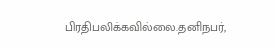பிரதிபலிக்கவில்லை.தனிநபர்,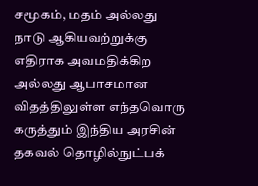சமூகம், மதம் அல்லது நாடு ஆகியவற்றுக்கு எதிராக அவமதிக்கிற அல்லது ஆபாசமான விதத்திலுள்ள எந்தவொரு கருத்தும் இந்திய அரசின் தகவல் தொழில்நுட்பக்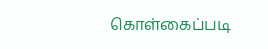கொள்கைப்படி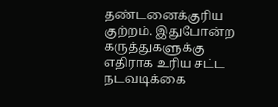தண்டனைக்குரிய குற்றம். இதுபோன்ற கருத்துகளுக்கு எதிராக உரிய சட்ட நடவடிக்கை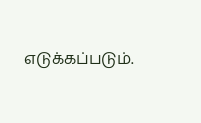எடுக்கப்படும்.